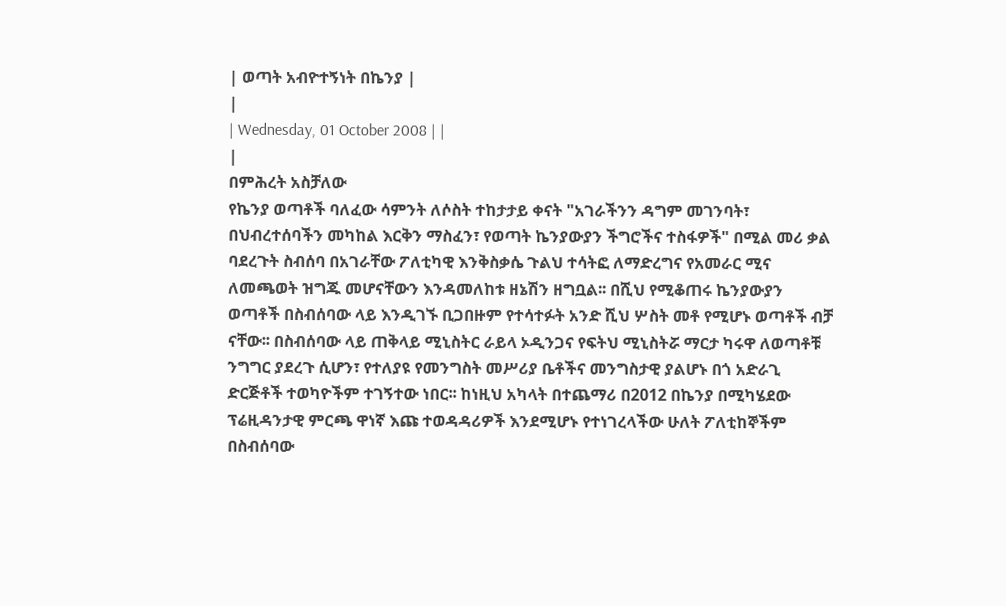| ወጣት አብዮተኝነት በኬንያ |
|
| Wednesday, 01 October 2008 | |
|
በምሕረት አስቻለው
የኬንያ ወጣቶች ባለፈው ሳምንት ለሶስት ተከታታይ ቀናት "አገራችንን ዳግም መገንባት፣ በህብረተሰባችን መካከል እርቅን ማስፈን፣ የወጣት ኬንያውያን ችግሮችና ተስፋዎች" በሚል መሪ ቃል ባደረጉት ስብሰባ በአገራቸው ፖለቲካዊ እንቅስቃሴ ጉልህ ተሳትፎ ለማድረግና የአመራር ሚና ለመጫወት ዝግጁ መሆናቸውን እንዳመለከቱ ዘኔሽን ዘግቧል፡፡ በሺህ የሚቆጠሩ ኬንያውያን ወጣቶች በስብሰባው ላይ እንዲገኙ ቢጋበዙም የተሳተፉት አንድ ሺህ ሦስት መቶ የሚሆኑ ወጣቶች ብቻ ናቸው፡፡ በስብሰባው ላይ ጠቅላይ ሚኒስትር ራይላ ኦዲንጋና የፍትህ ሚኒስትሯ ማርታ ካሩዋ ለወጣቶቹ ንግግር ያደረጉ ሲሆን፣ የተለያዩ የመንግስት መሥሪያ ቤቶችና መንግስታዊ ያልሆኑ በጎ አድራጊ ድርጅቶች ተወካዮችም ተገኝተው ነበር፡፡ ከነዚህ አካላት በተጨማሪ በ2012 በኬንያ በሚካሄደው ፕሬዚዳንታዊ ምርጫ ዋነኛ እጩ ተወዳዳሪዎች እንደሚሆኑ የተነገረላችው ሁለት ፖለቲከኞችም በስብሰባው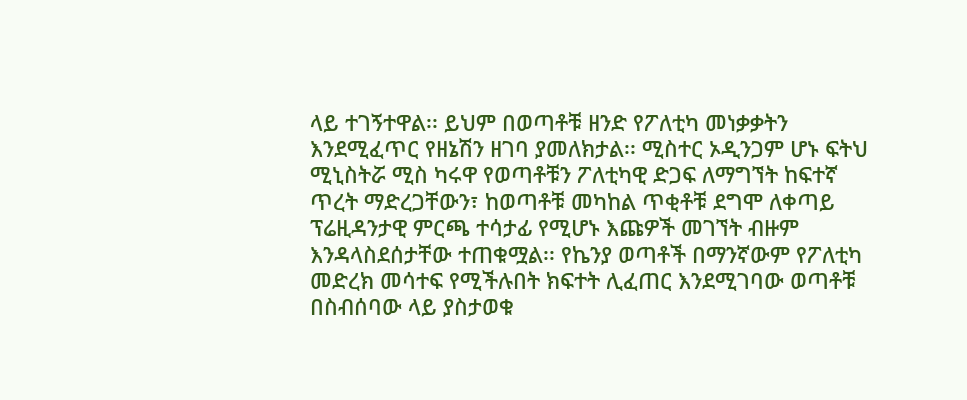ላይ ተገኝተዋል፡፡ ይህም በወጣቶቹ ዘንድ የፖለቲካ መነቃቃትን እንደሚፈጥር የዘኔሽን ዘገባ ያመለክታል፡፡ ሚስተር ኦዲንጋም ሆኑ ፍትህ ሚኒስትሯ ሚስ ካሩዋ የወጣቶቹን ፖለቲካዊ ድጋፍ ለማግኘት ከፍተኛ ጥረት ማድረጋቸውን፣ ከወጣቶቹ መካከል ጥቂቶቹ ደግሞ ለቀጣይ ፕሬዚዳንታዊ ምርጫ ተሳታፊ የሚሆኑ እጩዎች መገኘት ብዙም እንዳላስደሰታቸው ተጠቁሟል፡፡ የኬንያ ወጣቶች በማንኛውም የፖለቲካ መድረክ መሳተፍ የሚችሉበት ክፍተት ሊፈጠር እንደሚገባው ወጣቶቹ በስብሰባው ላይ ያስታወቁ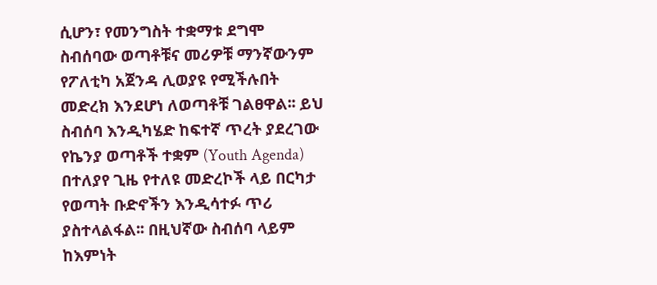ሲሆን፣ የመንግስት ተቋማቱ ደግሞ ስብሰባው ወጣቶቹና መሪዎቹ ማንኛውንም የፖለቲካ አጀንዳ ሊወያዩ የሚችሉበት መድረክ እንደሆነ ለወጣቶቹ ገልፀዋል፡፡ ይህ ስብሰባ እንዲካሄድ ከፍተኛ ጥረት ያደረገው የኬንያ ወጣቶች ተቋም (Youth Agenda) በተለያየ ጊዜ የተለዩ መድረኮች ላይ በርካታ የወጣት ቡድኖችን እንዲሳተፉ ጥሪ ያስተላልፋል፡፡ በዚህኛው ስብሰባ ላይም ከእምነት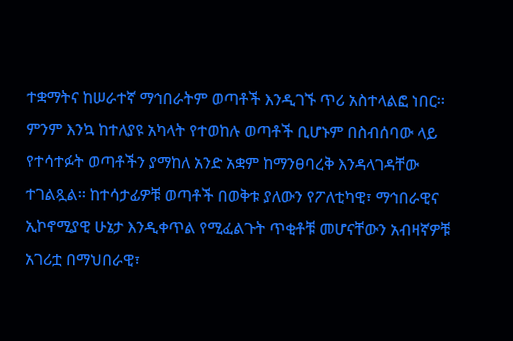ተቋማትና ከሠራተኛ ማኅበራትም ወጣቶች እንዲገኙ ጥሪ አስተላልፎ ነበር፡፡ ምንም እንኳ ከተለያዩ አካላት የተወከሉ ወጣቶች ቢሆኑም በስብሰባው ላይ የተሳተፉት ወጣቶችን ያማከለ አንድ አቋም ከማንፀባረቅ እንዳላገዳቸው ተገልጿል፡፡ ከተሳታፊዎቹ ወጣቶች በወቅቱ ያለውን የፖለቲካዊ፣ ማኅበራዊና ኢኮኖሚያዊ ሁኔታ እንዲቀጥል የሚፈልጉት ጥቂቶቹ መሆናቸውን አብዛኛዎቹ አገሪቷ በማህበራዊ፣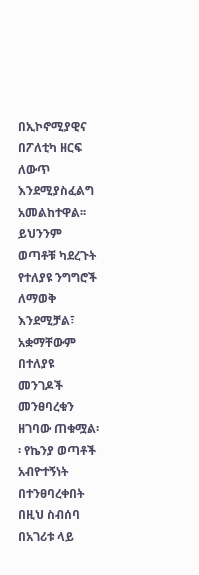በኢኮኖሚያዊና በፖለቲካ ዘርፍ ለውጥ እንደሚያስፈልግ አመልከተዋል፡፡ ይህንንም ወጣቶቹ ካደረጉት የተለያዩ ንግግሮች ለማወቅ እንደሚቻል፣ አቋማቸውም በተለያዩ መንገዶች መንፀባረቁን ዘገባው ጠቁሟል፡፡ የኬንያ ወጣቶች አብዮተኝነት በተንፀባረቀበት በዚህ ስብሰባ በአገሪቱ ላይ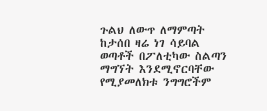ጉልህ ለውጥ ለማምጣት ከታሰበ ዛሬ ነገ ሳይባል ወጣቶች በፖለቲካው ስልጣን ማግኘት እንደሚኖርባቸው የሚያመለክቱ ንግግሮችም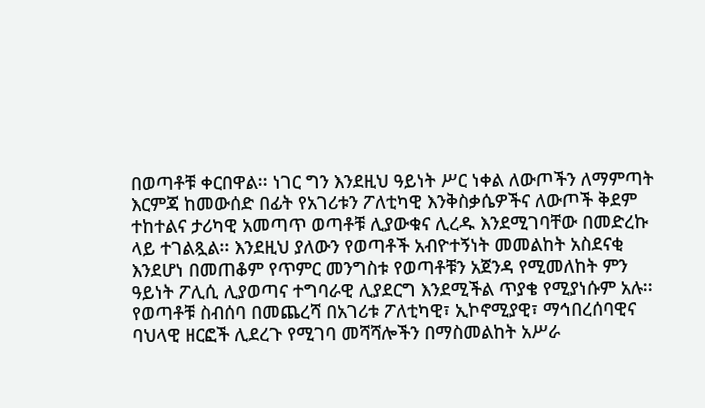በወጣቶቹ ቀርበዋል፡፡ ነገር ግን እንደዚህ ዓይነት ሥር ነቀል ለውጦችን ለማምጣት እርምጃ ከመውሰድ በፊት የአገሪቱን ፖለቲካዊ እንቅስቃሴዎችና ለውጦች ቅደም ተከተልና ታሪካዊ አመጣጥ ወጣቶቹ ሊያውቁና ሊረዱ እንደሚገባቸው በመድረኩ ላይ ተገልጿል፡፡ እንደዚህ ያለውን የወጣቶች አብዮተኝነት መመልከት አስደናቂ እንደሆነ በመጠቆም የጥምር መንግስቱ የወጣቶቹን አጀንዳ የሚመለከት ምን ዓይነት ፖሊሲ ሊያወጣና ተግባራዊ ሊያደርግ እንደሚችል ጥያቄ የሚያነሱም አሉ፡፡ የወጣቶቹ ስብሰባ በመጨረሻ በአገሪቱ ፖለቲካዊ፣ ኢኮኖሚያዊ፣ ማኅበረሰባዊና ባህላዊ ዘርፎች ሊደረጉ የሚገባ መሻሻሎችን በማስመልከት አሥራ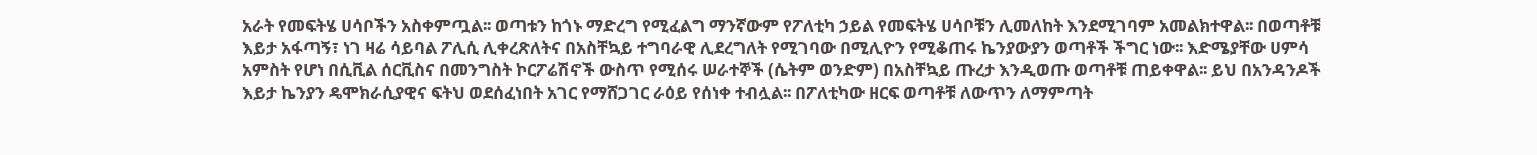አራት የመፍትሄ ሀሳቦችን አስቀምጧል፡፡ ወጣቱን ከጎኑ ማድረግ የሚፈልግ ማንኛውም የፖለቲካ ኃይል የመፍትሄ ሀሳቦቹን ሊመለከት እንደሚገባም አመልክተዋል፡፡ በወጣቶቹ እይታ አፋጣኝ፣ ነገ ዛሬ ሳይባል ፖሊሲ ሊቀረጽለትና በአስቸኳይ ተግባራዊ ሊደረግለት የሚገባው በሚሊዮን የሚቆጠሩ ኬንያውያን ወጣቶች ችግር ነው፡፡ እድሜያቸው ሀምሳ አምስት የሆነ በሲቪል ሰርቪስና በመንግስት ኮርፖሬሽኖች ውስጥ የሚሰሩ ሠራተኞች (ሴትም ወንድም) በአስቸኳይ ጡረታ እንዲወጡ ወጣቶቹ ጠይቀዋል፡፡ ይህ በአንዳንዶች እይታ ኬንያን ዴሞክራሲያዊና ፍትህ ወደሰፈነበት አገር የማሸጋገር ራዕይ የሰነቀ ተብሏል፡፡ በፖለቲካው ዘርፍ ወጣቶቹ ለውጥን ለማምጣት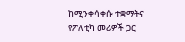ከሚንቀሳቀሱ ተቋማትና የፖለቲካ መሪዎች ጋር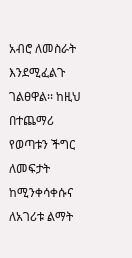አብሮ ለመስራት እንደሚፈልጉ ገልፀዋል፡፡ ከዚህ በተጨማሪ የወጣቱን ችግር ለመፍታት ከሚንቀሳቀሱና ለአገሪቱ ልማት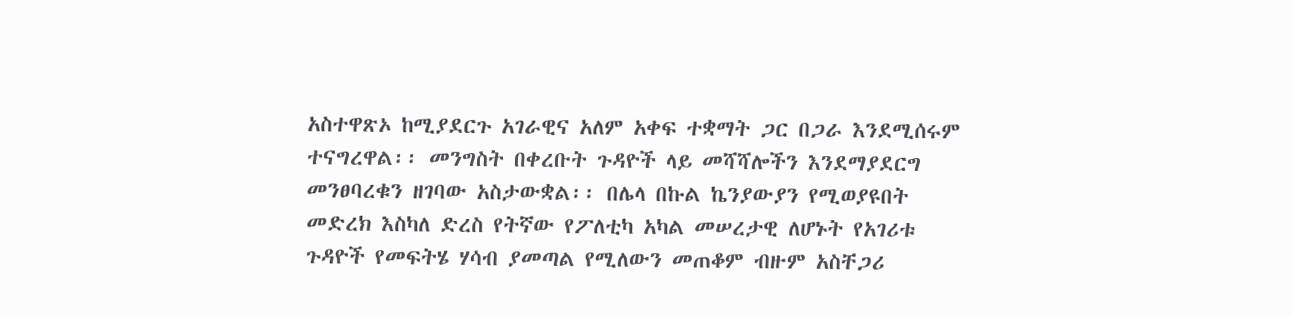አስተዋጽኦ ከሚያደርጉ አገራዊና አለም አቀፍ ተቋማት ጋር በጋራ እንደሚሰሩም ተናግረዋል፡፡ መንግስት በቀረቡት ጉዳዮች ላይ መሻሻሎችን እንደማያደርግ መንፀባረቁን ዘገባው አስታውቋል፡፡ በሌላ በኩል ኬንያውያን የሚወያዩበት መድረክ እስካለ ድረስ የትኛው የፖለቲካ አካል መሠረታዊ ለሆኑት የአገሪቱ ጉዳዮች የመፍትሄ ሃሳብ ያመጣል የሚለውን መጠቆም ብዙም አስቸጋሪ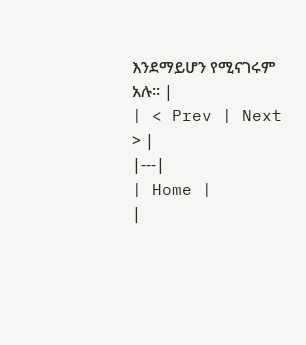እንደማይሆን የሚናገሩም አሉ፡፡ |
| < Prev | Next > |
|---|
| Home |
|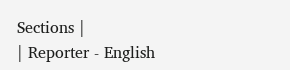Sections |
| Reporter - English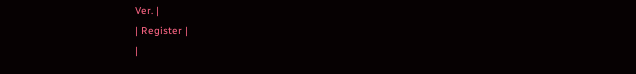Ver. |
| Register |
|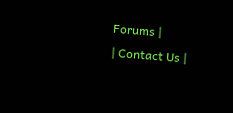Forums |
| Contact Us |